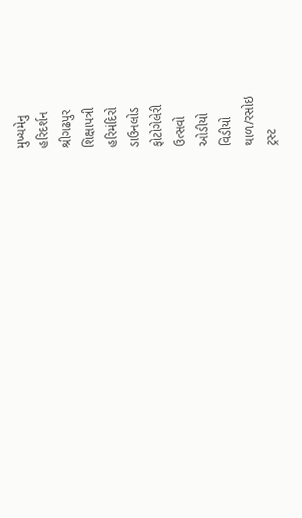મુખ્યમેનુ
હરિદર્શન
શ્રીગઢપુર
શિક્ષાપત્રી
હરિમંદિરો
ડાઉનલોડ
ફોટોગેલેરી
ઉત્સવો
ઓડીયો
વિડીયો
થાળ/રસોઇ
ટ્રસ્ટ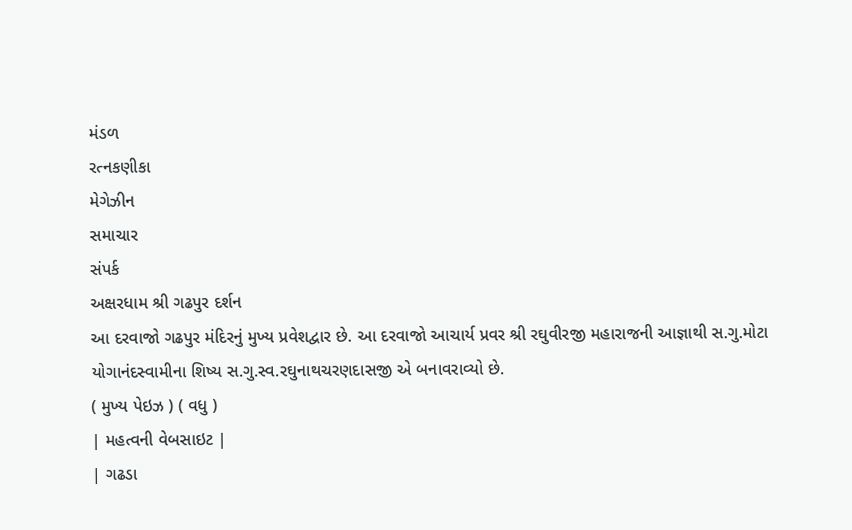મંડળ
રત્નકણીકા
મેગેઝીન
સમાચાર
સંપર્ક
અક્ષરધામ શ્રી ગઢપુર દર્શન
આ દરવાજો ગઢપુર મંદિરનું મુખ્ય પ્રવેશદ્વાર છે. આ દરવાજો આચાર્ય પ્રવર શ્રી રઘુવીરજી મહારાજની આજ્ઞાથી સ.ગુ.મોટા યોગાનંદસ્વામીના શિષ્ય સ.ગુ.સ્વ.રઘુનાથચરણદાસજી એ બનાવરાવ્યો છે.
( મુખ્ય પેઇઝ ) ( વધુ )
| મહત્વની વેબસાઇટ |
| ગઢડા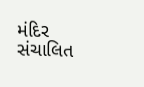મંદિર સંચાલિત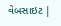વેબસાઇટ |